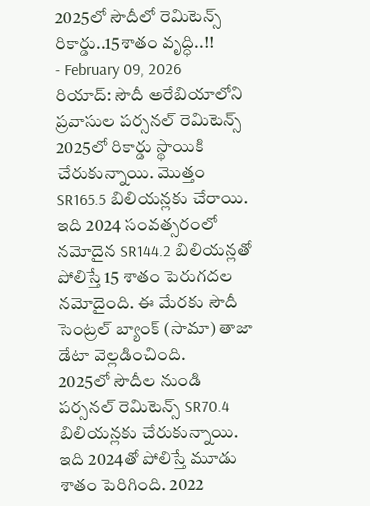2025లో సౌదీలో రెమిటెన్స్ రికార్డు..15శాతం వృద్ధి..!!
- February 09, 2026
రియాద్: సౌదీ అరేబియాలోని ప్రవాసుల పర్సనల్ రెమిటెన్స్ 2025లో రికార్డు స్థాయికి చేరుకున్నాయి. మొత్తం SR165.5 బిలియన్లకు చేరాయి. ఇది 2024 సంవత్సరంలో నమోదైన SR144.2 బిలియన్లతో పోలిస్తే 15 శాతం పెరుగదల నమోదైంది. ఈ మేరకు సౌదీ సెంట్రల్ బ్యాంక్ (సామా) తాజా డేటా వెల్లడించింది.
2025లో సౌదీల నుండి పర్సనల్ రెమిటెన్స్ SR70.4 బిలియన్లకు చేరుకున్నాయి. ఇది 2024తో పోలిస్తే మూడు శాతం పెరిగింది. 2022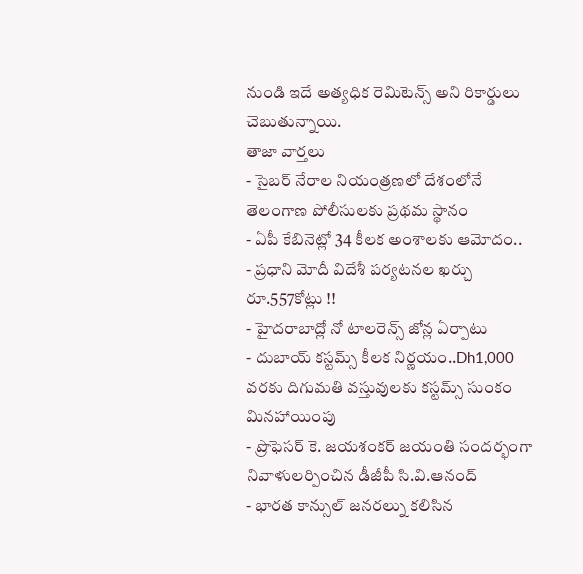నుండి ఇదే అత్యధిక రెమిటెన్స్ అని రికార్డులు చెబుతున్నాయి.
తాజా వార్తలు
- సైబర్ నేరాల నియంత్రణలో దేశంలోనే తెలంగాణ పోలీసులకు ప్రథమ స్థానం
- ఏపీ కేబినెట్లో 34 కీలక అంశాలకు ఆమోదం..
- ప్రధాని మోదీ విదేశీ పర్యటనల ఖర్చు రూ.557కోట్లు !!
- హైదరాబాద్లో నో టాలరెన్స్ జోన్ల ఏర్పాటు
- దుబాయ్ కస్టమ్స్ కీలక నిర్ణయం..Dh1,000 వరకు దిగుమతి వస్తువులకు కస్టమ్స్ సుంకం మినహాయింపు
- ప్రొఫెసర్ కె. జయశంకర్ జయంతి సందర్భంగా నివాళులర్పించిన డీజీపీ సి.వి.ఆనంద్
- భారత కాన్సుల్ జనరల్ను కలిసిన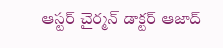ఆస్టర్ చైర్మన్ డాక్టర్ ఆజాద్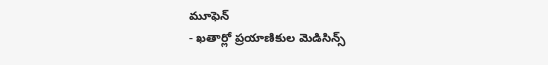మూఫెన్
- ఖతార్లో ప్రయాణికుల మెడిసిన్స్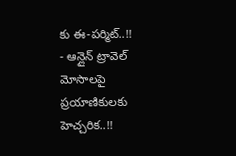కు ఈ-పర్మిట్..!!
- ఆన్లైన్ ట్రావెల్ మోసాలపై ప్రయాణికులకు హెచ్చరిక..!!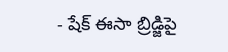- షేక్ ఈసా బ్రిడ్జిపై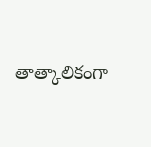తాత్కాలికంగా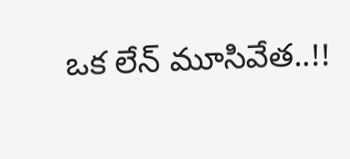ఒక లేన్ మూసివేత..!!